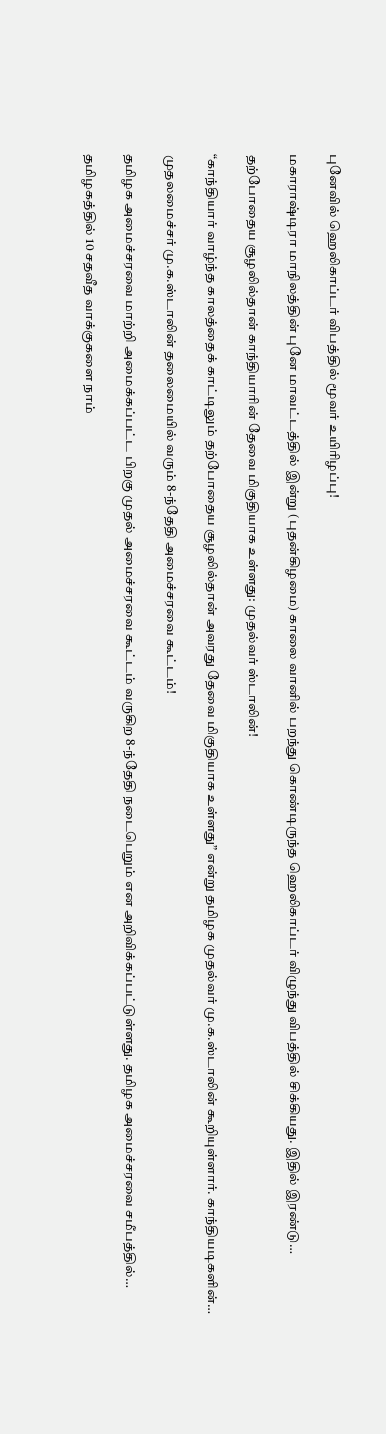புனேவில் ஹெலிகாப்டர் விபத்தில் மூவர் உயிரிழப்பு!

மகாராஷ்டிரா மாநிலத்தின் புனே மாவட்டத்தில் இன்று (புதன்கிழமை) காலை வானில் பறந்து கொண்டிருந்த ஹெலிகாப்டர் விழுந்து விபத்தில் சிக்கியது. இதில் இரண்டு…

தற்போதைய சூழலில்தான் காந்தியாரின் தேவை மிகுதியாக உள்ளது: முதல்வர் ஸ்டாலின்!

“காந்தியார் வாழ்ந்த காலத்தைக் காட்டிலும் தற்போதைய சூழலில்தான் அவரது தேவை மிகுதியாக உள்ளது” என்று தமிழக முதல்வர் மு.க.ஸ்டாலின் கூறியுள்ளார். காந்தியடிகளின்…

முதலமைச்சர் மு.க.ஸ்டாலின் தலைமையில் வரும் 8-ந்தேதி அமைச்சரவை கூட்டம்!

தமிழக அமைச்சரவை மாற்றி அமைக்கப்பட்ட பிறகு முதல் அமைச்சரவை கூட்டம் வருகிற 8-ந்தேதி நடைபெறும் என அறிவிக்கப்பட்டுள்ளது. தமிழக அமைச்சரவை சமீபத்தில்…

தமிழகத்தில் 10 சதவீத வாக்குகளை நாம்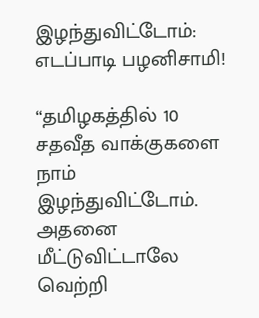இழந்துவிட்டோம்: எடப்பாடி பழனிசாமி!

“தமிழகத்தில் 10 சதவீத வாக்குகளை நாம் இழந்துவிட்டோம். அதனை மீட்டுவிட்டாலே வெற்றி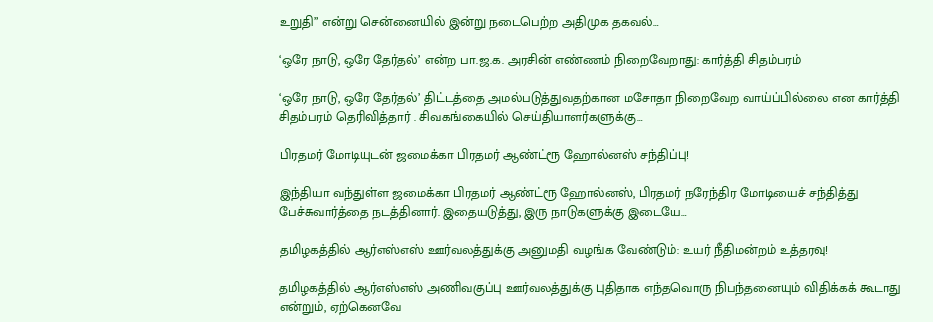உறுதி” என்று சென்னையில் இன்று நடைபெற்ற அதிமுக தகவல்…

‘ஒரே நாடு, ஒரே தேர்தல்’ என்ற பா.ஜ.க. அரசின் எண்ணம் நிறைவேறாது: கார்த்தி சிதம்பரம்

‘ஒரே நாடு, ஒரே தேர்தல்’ திட்டத்தை அமல்படுத்துவதற்கான மசோதா நிறைவேற வாய்ப்பில்லை என கார்த்தி சிதம்பரம் தெரிவித்தார் . சிவகங்கையில் செய்தியாளர்களுக்கு…

பிரதமர் மோடியுடன் ஜமைக்கா பிரதமர் ஆண்ட்ரூ ஹோல்னஸ் சந்திப்பு!

இந்தியா வந்துள்ள ஜமைக்கா பிரதமர் ஆண்ட்ரூ ஹோல்னஸ், பிரதமர் நரேந்திர மோடியைச் சந்தித்து பேச்சுவார்த்தை நடத்தினார். இதையடுத்து, இரு நாடுகளுக்கு இடையே…

தமிழகத்தில் ஆர்எஸ்எஸ் ஊர்வலத்துக்கு அனுமதி வழங்க வேண்டும்: உயர் நீதிமன்றம் உத்தரவு!

தமிழகத்தில் ஆர்எஸ்எஸ் அணிவகுப்பு ஊர்வலத்துக்கு புதிதாக எந்தவொரு நிபந்தனையும் விதிக்கக் கூடாது என்றும், ஏற்கெனவே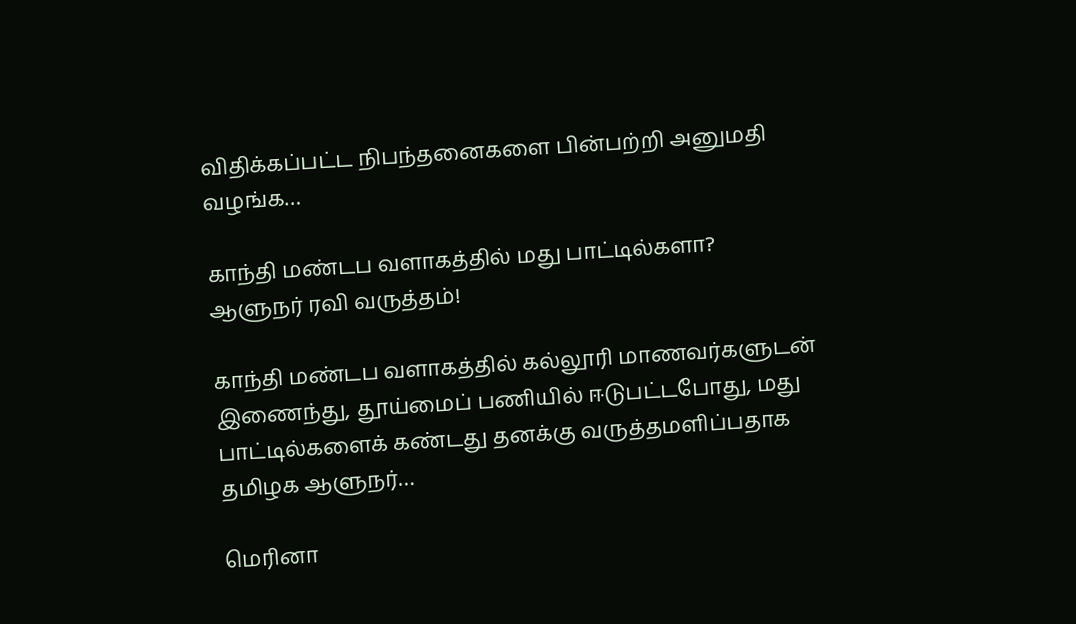விதிக்கப்பட்ட நிபந்தனைகளை பின்பற்றி அனுமதி வழங்க…

காந்தி மண்டப வளாகத்தில் மது பாட்டில்களா? ஆளுநர் ரவி வருத்தம்!

காந்தி மண்டப வளாகத்தில் கல்லூரி மாணவர்களுடன் இணைந்து, தூய்மைப் பணியில் ஈடுபட்டபோது, மது பாட்டில்களைக் கண்டது தனக்கு வருத்தமளிப்பதாக தமிழக ஆளுநர்…

மெரினா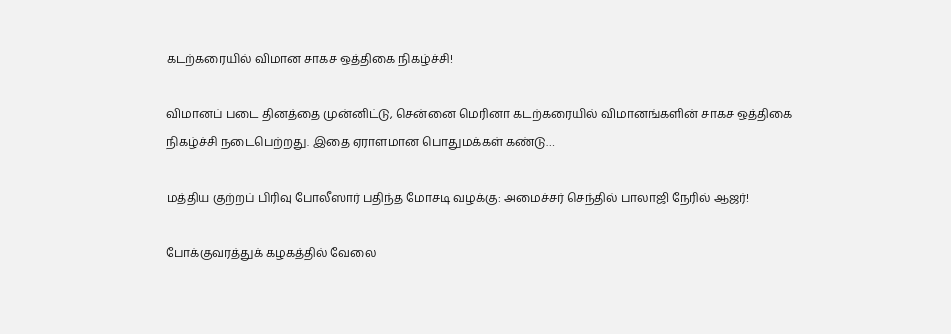கடற்கரையில் விமான சாகச ஒத்திகை நிகழ்ச்சி!

விமானப் படை தினத்தை முன்னிட்டு, சென்னை மெரினா கடற்கரையில் விமானங்களின் சாகச ஒத்திகை நிகழ்ச்சி நடைபெற்றது. இதை ஏராளமான பொதுமக்கள் கண்டு…

மத்திய குற்றப் பிரிவு போலீஸார் பதிந்த மோசடி வழக்கு: அமைச்சர் செந்தில் பாலாஜி நேரில் ஆஜர்!

போக்குவரத்துக் கழகத்தில் வேலை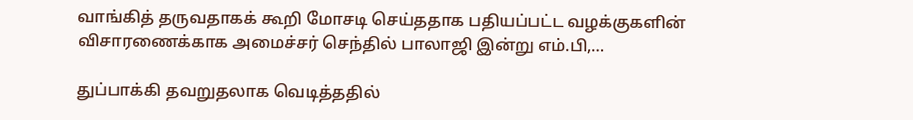வாங்கித் தருவதாகக் கூறி மோசடி செய்ததாக பதியப்பட்ட வழக்குகளின் விசாரணைக்காக அமைச்சர் செந்தில் பாலாஜி இன்று எம்.பி,…

துப்பாக்கி தவறுதலாக வெடித்ததில்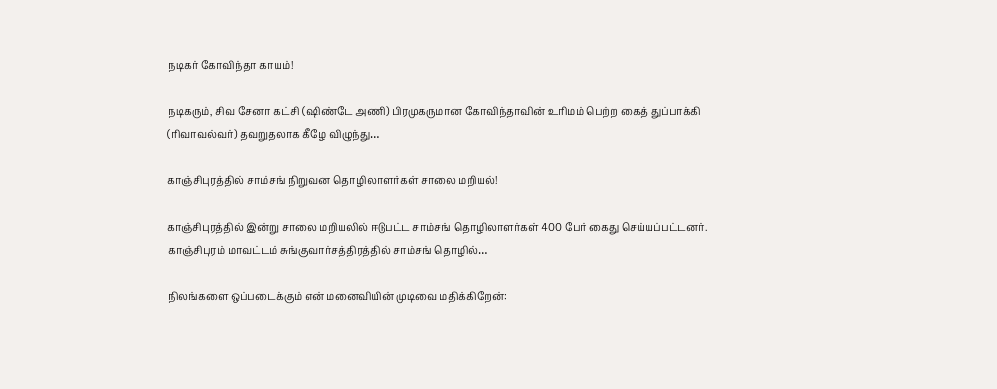நடிகர் கோவிந்தா காயம்!

நடிகரும், சிவ சேனா கட்சி (ஷிண்டே அணி) பிரமுகருமான கோவிந்தாவின் உரிமம் பெற்ற கைத் துப்பாக்கி (ரிவாவல்வர்) தவறுதலாக கீழே விழுந்து…

காஞ்சிபுரத்தில் சாம்சங் நிறுவன தொழிலாளர்கள் சாலை மறியல்!

காஞ்சிபுரத்தில் இன்று சாலை மறியலில் ஈடுபட்ட சாம்சங் தொழிலாளர்கள் 400 பேர் கைது செய்யப்பட்டனர். காஞ்சிபுரம் மாவட்டம் சுங்குவார்சத்திரத்தில் சாம்சங் தொழில்…

நிலங்களை ஒப்படைக்கும் என் மனைவியின் முடிவை மதிக்கிறேன்: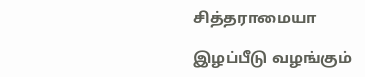சித்தராமையா

இழப்பீடு வழங்கும்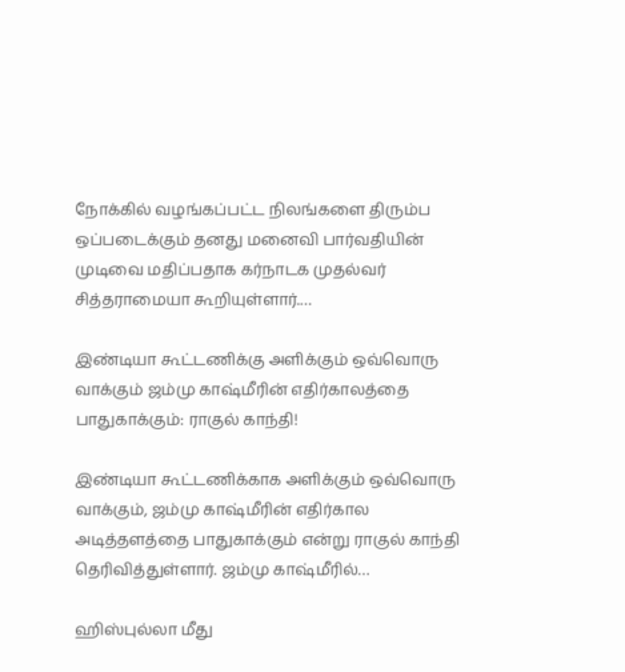நோக்கில் வழங்கப்பட்ட நிலங்களை திரும்ப ஒப்படைக்கும் தனது மனைவி பார்வதியின் முடிவை மதிப்பதாக கர்நாடக முதல்வர் சித்தராமையா கூறியுள்ளார்.…

இண்டியா கூட்டணிக்கு அளிக்கும் ஒவ்வொரு வாக்கும் ஜம்மு காஷ்மீரின் எதிர்காலத்தை பாதுகாக்கும்: ராகுல் காந்தி!

இண்டியா கூட்டணிக்காக அளிக்கும் ஒவ்வொரு வாக்கும், ஜம்மு காஷ்மீரின் எதிர்கால அடித்தளத்தை பாதுகாக்கும் என்று ராகுல் காந்தி தெரிவித்துள்ளார். ஜம்மு காஷ்மீரில்…

ஹிஸ்புல்லா மீது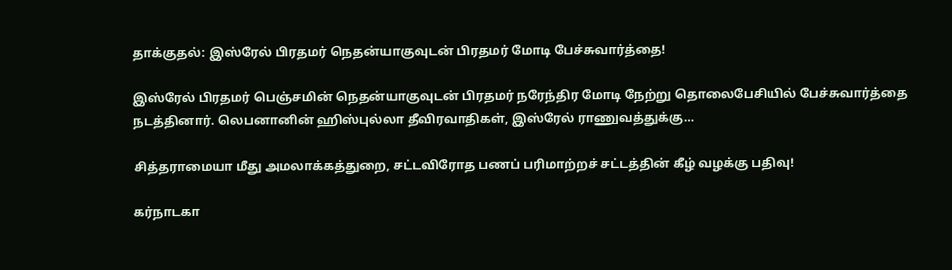தாக்குதல்: இஸ்ரேல் பிரதமர் நெதன்யாகுவுடன் பிரதமர் மோடி பேச்சுவார்த்தை!

இஸ்ரேல் பிரதமர் பெஞ்சமின் நெதன்யாகுவுடன் பிரதமர் நரேந்திர மோடி நேற்று தொலைபேசியில் பேச்சுவார்த்தை நடத்தினார். லெபனானின் ஹிஸ்புல்லா தீவிரவாதிகள், இஸ்ரேல் ராணுவத்துக்கு…

சித்தராமையா மீது அமலாக்கத்துறை, சட்டவிரோத பணப் பரிமாற்றச் சட்டத்தின் கீழ் வழக்கு பதிவு!

கர்நாடகா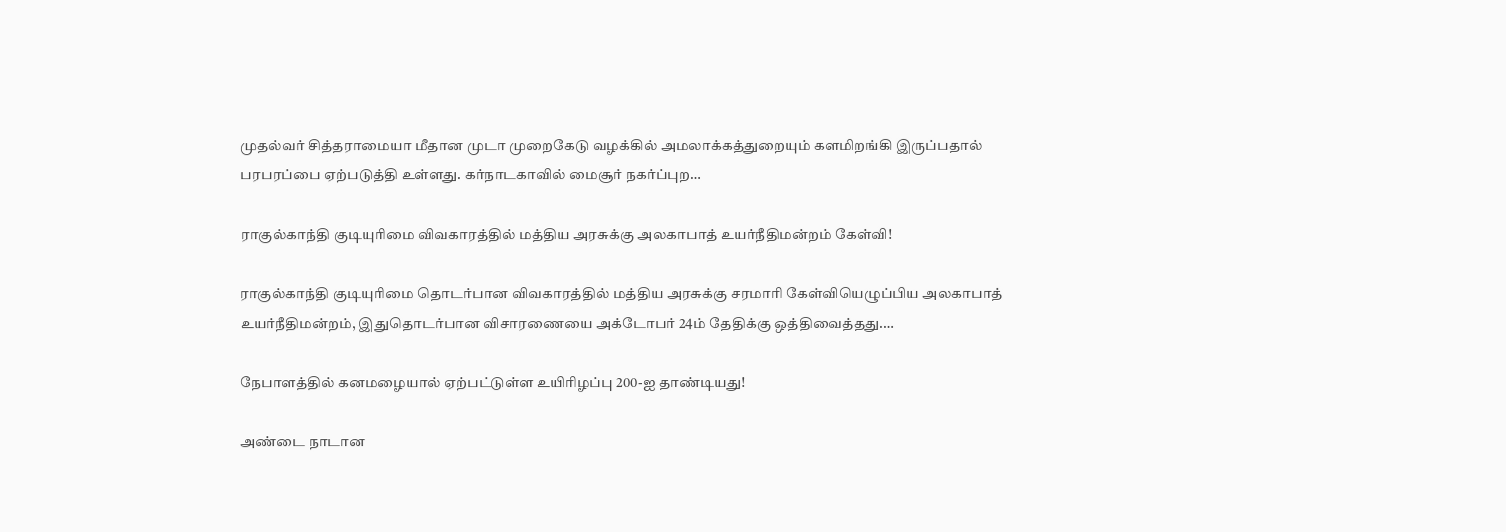முதல்வர் சித்தராமையா மீதான முடா முறைகேடு வழக்கில் அமலாக்கத்துறையும் களமிறங்கி இருப்பதால் பரபரப்பை ஏற்படுத்தி உள்ளது. கர்நாடகாவில் மைசூர் நகர்ப்புற…

ராகுல்காந்தி குடியுரிமை விவகாரத்தில் மத்திய அரசுக்கு அலகாபாத் உயர்நீதிமன்றம் கேள்வி!

ராகுல்காந்தி குடியுரிமை தொடர்பான விவகாரத்தில் மத்திய அரசுக்கு சரமாரி கேள்வியெழுப்பிய அலகாபாத் உயர்நீதிமன்றம், இதுதொடர்பான விசாரணையை அக்டோபர் 24ம் தேதிக்கு ஒத்திவைத்தது.…

நேபாளத்தில் கனமழையால் ஏற்பட்டுள்ள உயிரிழப்பு 200-ஐ தாண்டியது!

அண்டை நாடான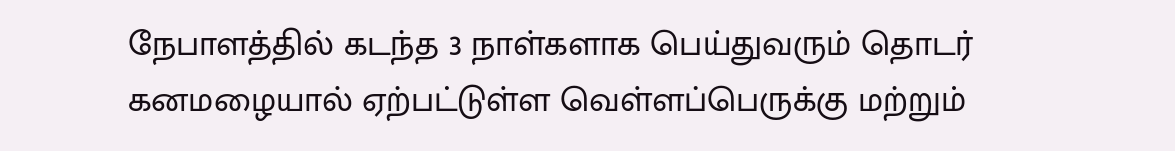நேபாளத்தில் கடந்த 3 நாள்களாக பெய்துவரும் தொடர் கனமழையால் ஏற்பட்டுள்ள வெள்ளப்பெருக்கு மற்றும்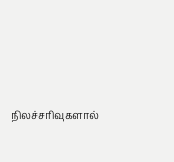நிலச்சரிவுகளால்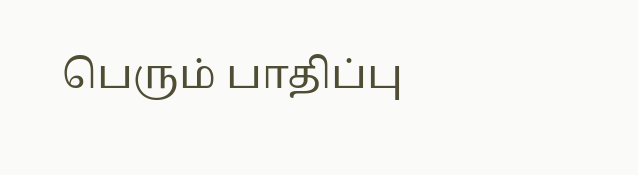பெரும் பாதிப்பு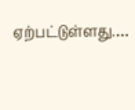ஏற்பட்டுள்ளது.…